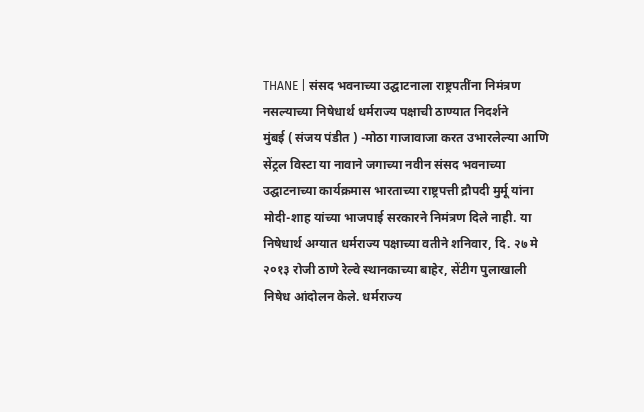THANE | संसद भवनाच्या उद्घाटनाला राष्ट्रपतींना निमंत्रण नसल्याच्या निषेधार्थ धर्मराज्य पक्षाची ठाण्यात निदर्शने
मुंबई ( संजय पंडीत ) -मोठा गाजावाजा करत उभारलेल्या आणि सेंट्रल विस्टा या नावाने जगाच्या नवीन संसद भवनाच्या उद्घाटनाच्या कार्यक्रमास भारताच्या राष्ट्रपत्ती द्रौपदी मुर्मू यांना मोदी-शाह यांच्या भाजपाई सरकारने निमंत्रण दिले नाही. या निषेधार्थ अग्यात धर्मराज्य पक्षाच्या वतीने शनिवार, दि. २७ मे २०१३ रोजी ठाणे रेल्वे स्थानकाच्या बाहेर, सेंटीग पुलाखाली निषेध आंदोलन केले. धर्मराज्य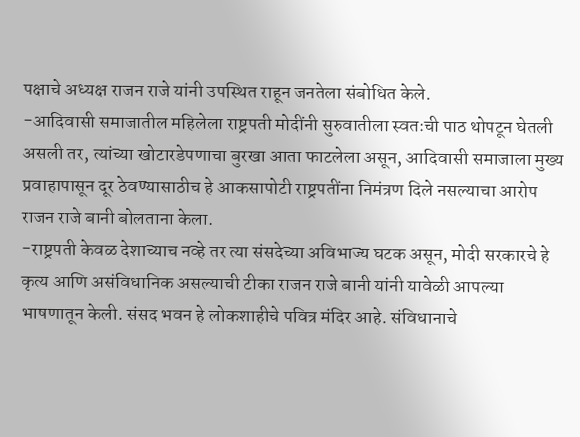पक्षाचे अध्यक्ष राजन राजे यांनी उपस्थित राहून जनतेला संबोधित केले.
-आदिवासी समाजातील महिलेला राष्ट्रपती मोदींनी सुरुवातीला स्वतःची पाठ थोपटून घेतली असली तर, त्यांच्या खोटारडेपणाचा बुरखा आता फाटलेला असून, आदिवासी समाजाला मुख्य प्रवाहापासून दूर ठेवण्यासाठीच हे आकसापोटी राष्ट्रपतींना निमंत्रण दिले नसल्याचा आरोप राजन राजे बानी बोलताना केला.
-राष्ट्रपती केवळ देशाच्याच नव्हे तर त्या संसदेच्या अविभाज्य घटक असून, मोदी सरकारचे हे कृत्य आणि असंविधानिक असल्याची टीका राजन राजे बानी यांनी यावेळी आपल्या भाषणातून केली. संसद भवन हे लोकशाहीचे पवित्र मंदिर आहे. संविधानाचे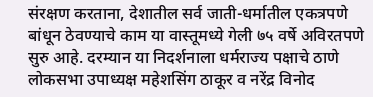संरक्षण करताना, देशातील सर्व जाती-धर्मातील एकत्रपणे बांधून ठेवण्याचे काम या वास्तूमध्ये गेली ७५ वर्षे अविरतपणे सुरु आहे. दरम्यान या निदर्शनाला धर्मराज्य पक्षाचे ठाणे लोकसभा उपाध्यक्ष महेशसिंग ठाकूर व नरेंद्र विनोद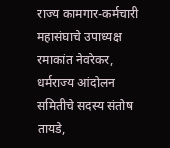राज्य कामगार-कर्मचारी महासंघाचे उपाध्यक्ष रमाकांत नेवरेकर, धर्मराज्य आंदोलन समितीचे सदस्य संतोष तायडे,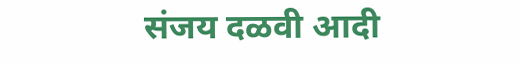संजय दळवी आदी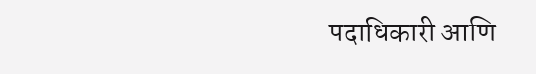पदाधिकारी आणि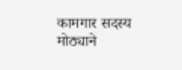कामगार सदस्य मोठ्याने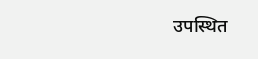उपस्थित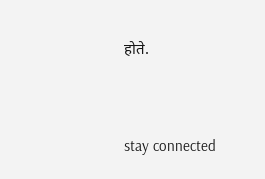होते.


stay connected